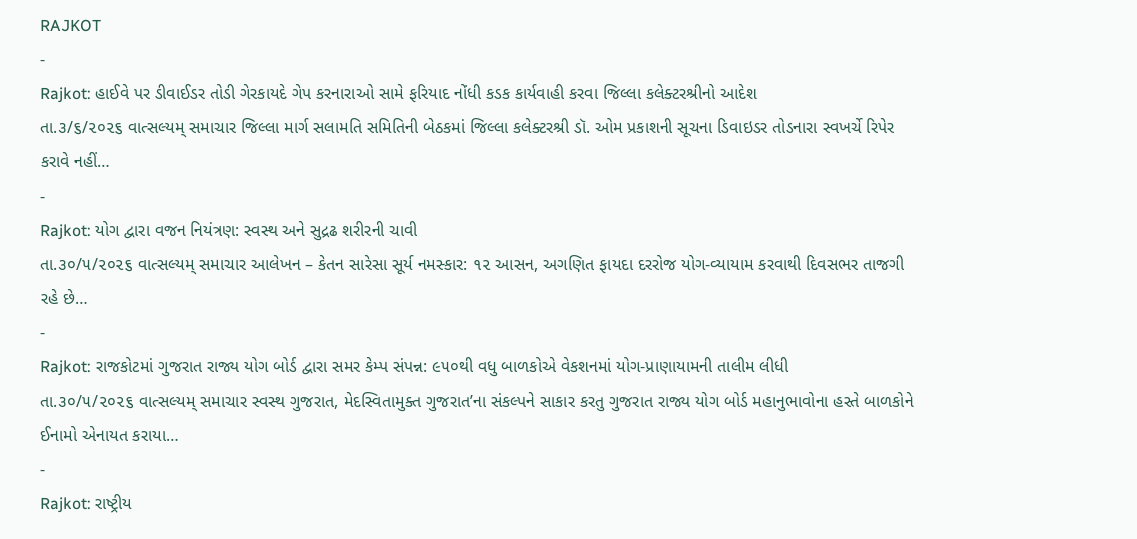RAJKOT
-
Rajkot: હાઈવે પર ડીવાઈડર તોડી ગેરકાયદે ગેપ કરનારાઓ સામે ફરિયાદ નોંધી કડક કાર્યવાહી કરવા જિલ્લા કલેક્ટરશ્રીનો આદેશ
તા.૩/૬/૨૦૨૬ વાત્સલ્યમ્ સમાચાર જિલ્લા માર્ગ સલામતિ સમિતિની બેઠકમાં જિલ્લા કલેક્ટરશ્રી ડૉ. ઓમ પ્રકાશની સૂચના ડિવાઇડર તોડનારા સ્વખર્ચે રિપેર કરાવે નહીં…
-
Rajkot: યોગ દ્વારા વજન નિયંત્રણ: સ્વસ્થ અને સુદ્રઢ શરીરની ચાવી
તા.૩૦/૫/૨૦૨૬ વાત્સલ્યમ્ સમાચાર આલેખન – કેતન સારેસા સૂર્ય નમસ્કાર: ૧૨ આસન, અગણિત ફાયદા દરરોજ યોગ-વ્યાયામ કરવાથી દિવસભર તાજગી રહે છે…
-
Rajkot: રાજકોટમાં ગુજરાત રાજ્ય યોગ બોર્ડ દ્વારા સમર કેમ્પ સંપન્ન: ૯૫૦થી વધુ બાળકોએ વેકશનમાં યોગ-પ્રાણાયામની તાલીમ લીધી
તા.૩૦/૫/૨૦૨૬ વાત્સલ્યમ્ સમાચાર સ્વસ્થ ગુજરાત, મેદસ્વિતામુક્ત ગુજરાત’ના સંકલ્પને સાકાર કરતુ ગુજરાત રાજ્ય યોગ બોર્ડ મહાનુભાવોના હસ્તે બાળકોને ઈનામો એનાયત કરાયા…
-
Rajkot: રાષ્ટ્રીય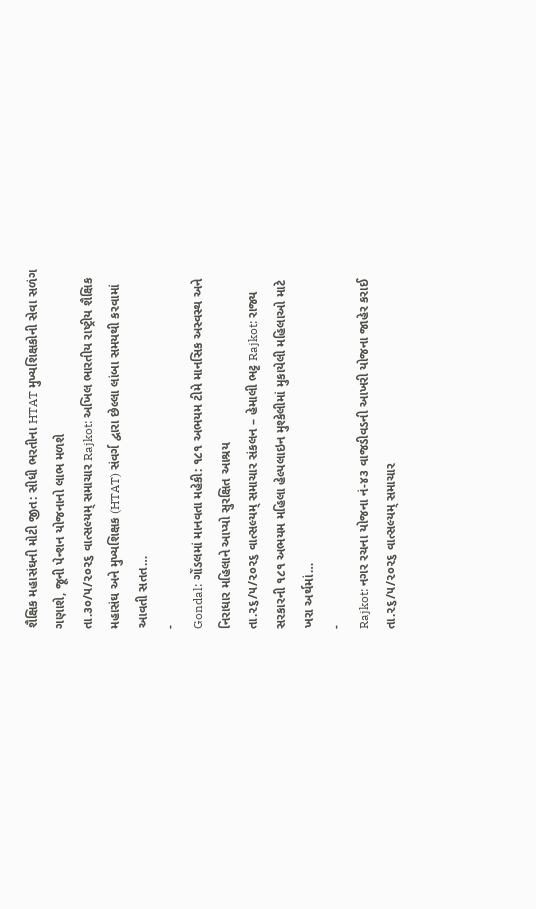શૈક્ષિક મહાસંઘની મોટી જીત: સીધી ભરતીના HTAT મુખ્યશિક્ષકોની સેવા સળંગ ગણાશે, જૂની પેન્શન યોજનાનો લાભ મળશે
તા.૩૦/૫/૨૦૨૬ વાત્સલ્યમ્ સમાચાર Rajkot: અખિલ ભારતીય રાષ્ટ્રીય શૈક્ષિક મહાસંઘ અને મુખ્યશિક્ષક (HTAT) સંવર્ગ દ્વારા છેલ્લા લાંબા સમયથી કરવામાં આવતી સતત…
-
Gondal: ગોંડલમાં માનવતા મહેકી: ૧૮૧ અભયમ ટીમે માનસિક અસ્વસ્થ અને નિરાધાર મહિલાને આપ્યો સુરક્ષિત આશ્રય
તા.૨૬/૫/૨૦૨૬ વાત્સલ્યમ્ સમાચાર સંકલન – હેમાલી ભટ્ટ Rajkot: રાજ્ય સરકારની ૧૮૧ અભયમ મહિલા હેલ્પલાઇન મુશ્કેલીમાં મુકાયેલી મહિલાઓ માટે ખરા અર્થમાં…
-
Rajkot: નગર રચના યોજના નં-૪૩ વાજડીવડની આખરી યોજના જાહેર કરાઈ
તા.૨૬/૫/૨૦૨૬ વાત્સલ્યમ્ સમાચાર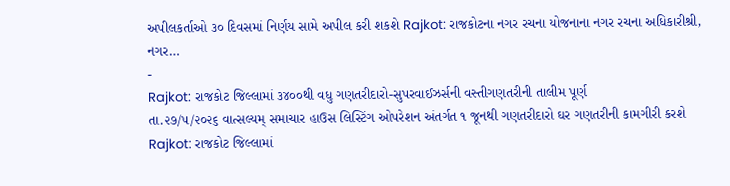અપીલકર્તાઓ ૩૦ દિવસમાં નિર્ણય સામે અપીલ કરી શકશે Rajkot: રાજકોટના નગર રચના યોજનાના નગર રચના અધિકારીશ્રી, નગર…
-
Rajkot: રાજકોટ જિલ્લામાં ૩૪૦૦થી વધુ ગણતરીદારો-સુપરવાઈઝર્સની વસ્તીગણતરીની તાલીમ પૂર્ણ
તા.૨૭/૫/૨૦૨૬ વાત્સલ્યમ્ સમાચાર હાઉસ લિસ્ટિંગ ઓપરેશન અંતર્ગત ૧ જૂનથી ગણતરીદારો ઘર ગણતરીની કામગીરી કરશે Rajkot: રાજકોટ જિલ્લામાં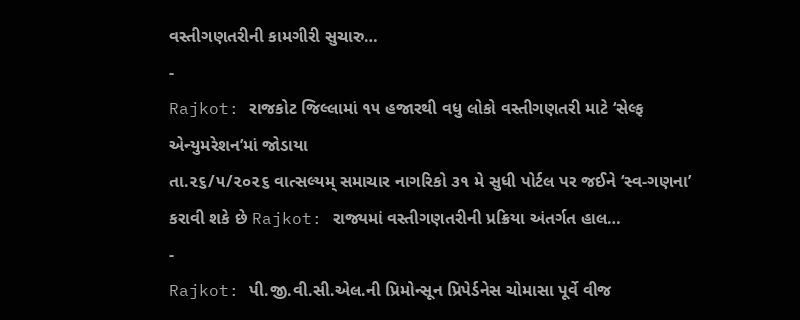વસ્તીગણતરીની કામગીરી સુચારુ…
-
Rajkot: રાજકોટ જિલ્લામાં ૧૫ હજારથી વધુ લોકો વસ્તીગણતરી માટે ‘સેલ્ફ એન્યુમરેશન’માં જોડાયા
તા.૨૬/૫/૨૦૨૬ વાત્સલ્યમ્ સમાચાર નાગરિકો ૩૧ મે સુધી પોર્ટલ પર જઈને ‘સ્વ-ગણના’ કરાવી શકે છે Rajkot: રાજ્યમાં વસ્તીગણતરીની પ્રક્રિયા અંતર્ગત હાલ…
-
Rajkot: પી.જી.વી.સી.એલ.ની પ્રિમોન્સૂન પ્રિપેર્ડનેસ ચોમાસા પૂર્વે વીજ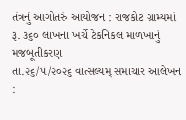તંત્રનું આગોતરું આયોજન : રાજકોટ ગ્રામ્યમાં રૂ. ૩૬૦ લાખના ખર્ચે ટેકનિકલ માળખાનું મજબૂતીકરણ
તા.૨૬/૫/૨૦૨૬ વાત્સલ્યમ્ સમાચાર આલેખન :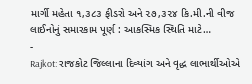માર્ગી મહેતા ૧,૩૮૩ ફીડરો અને ૨૭,૩૨૪ કિ.મી.ની વીજ લાઈનોનું સમારકામ પૂર્ણ : આકસ્મિક સ્થિતિ માટે…
-
Rajkot: રાજકોટ જિલ્લાના દિવ્યાંગ અને વૃદ્ધ લાભાર્થીઓએ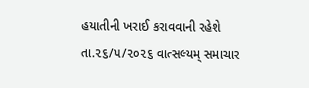હયાતીની ખરાઈ કરાવવાની રહેશે
તા.૨૬/૫/૨૦૨૬ વાત્સલ્યમ્ સમાચાર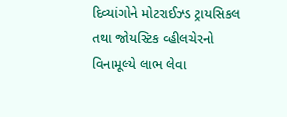દિવ્યાંગોને મોટરાઈઝ્ડ ટ્રાયસિકલ તથા જોયસ્ટિક વ્હીલચેરનો વિનામૂલ્યે લાભ લેવા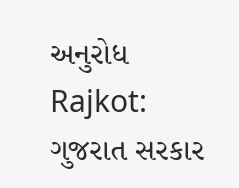અનુરોધ Rajkot: ગુજરાત સરકાર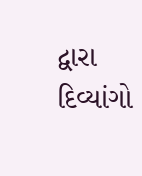દ્વારા દિવ્યાંગો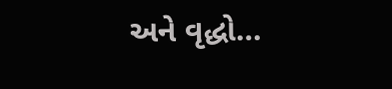અને વૃદ્ધો…